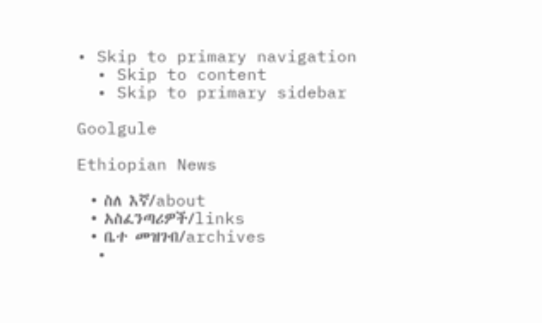• Skip to primary navigation
  • Skip to content
  • Skip to primary sidebar

Goolgule

Ethiopian News

  • ስለ እኛ/about
  • አስፈንጣሪዎች/links
  • ቤተ መዝገብ/archives
  •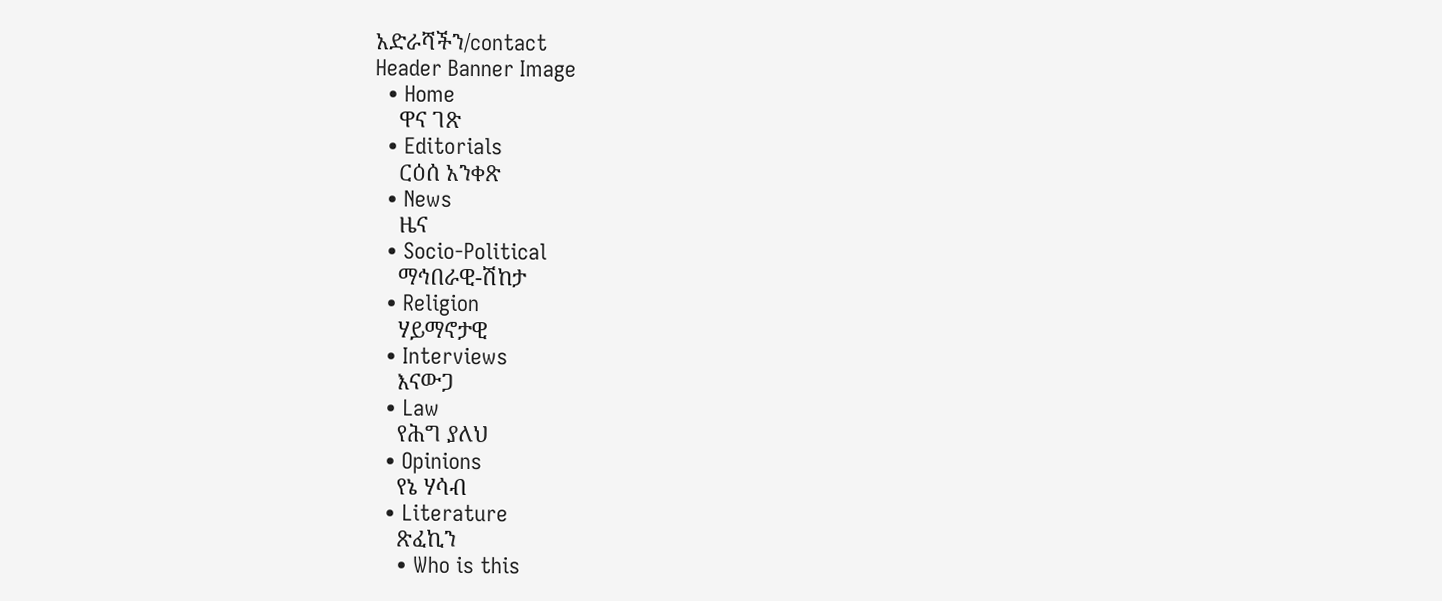አድራሻችን/contact
Header Banner Image
  • Home
    ዋና ገጽ
  • Editorials
    ርዕሰ አንቀጽ
  • News
    ዜና
  • Socio-Political
    ማኅበራዊ-ሽከታ
  • Religion
    ሃይማኖታዊ
  • Interviews
    እናውጋ
  • Law
    የሕግ ያለህ
  • Opinions
    የኔ ሃሳብ
  • Literature
    ጽፈኪን
    • Who is this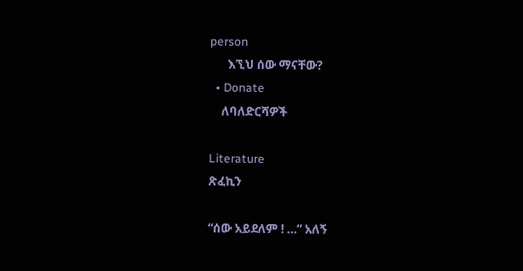person
      እኚህ ሰው ማናቸው?
  • Donate
    ለባለድርሻዎች

Literature
ጽፈኪን

“ሰው አይደለም ! …” አለኝ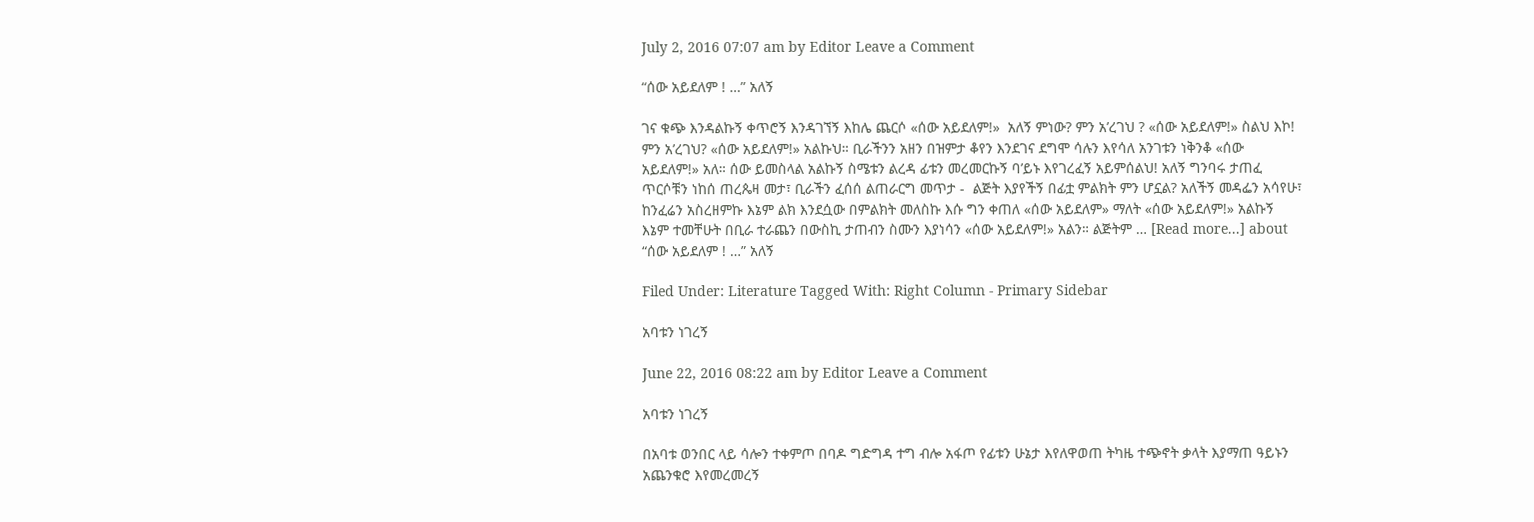July 2, 2016 07:07 am by Editor Leave a Comment

“ሰው አይደለም ! …” አለኝ

ገና ቁጭ እንዳልኩኝ ቀጥሮኝ እንዳገኘኝ እከሌ ጨርሶ «ሰው አይደለም!»  አለኝ ምነው? ምን አ’ረገህ ? «ሰው አይደለም!» ስልህ እኮ! ምን አ’ረገህ? «ሰው አይደለም!» አልኩህ። ቢራችንን አዘን በዝምታ ቆየን እንደገና ደግሞ ሳሉን እየሳለ አንገቱን ነቅንቆ «ሰው አይደለም!» አለ። ሰው ይመስላል አልኩኝ ስሜቱን ልረዳ ፊቱን መረመርኩኝ ባ’ይኑ እየገረፈኝ አይምሰልህ! አለኝ ግንባሩ ታጠፈ ጥርሶቹን ነከሰ ጠረጴዛ መታ፣ ቢራችን ፈሰሰ ልጠራርግ መጥታ -  ልጅት እያየችኝ በፊቷ ምልክት ምን ሆኗል? አለችኝ መዳፌን አሳየሁ፣ ከንፈሬን አስረዘምኩ እኔም ልክ እንደሷው በምልክት መለስኩ እሱ ግን ቀጠለ «ሰው አይደለም» ማለት «ሰው አይደለም!» አልኩኝ እኔም ተመቸሁት በቢራ ተራጨን በውስኪ ታጠብን ስሙን እያነሳን «ሰው አይደለም!» አልን። ልጅትም … [Read more...] about “ሰው አይደለም ! …” አለኝ

Filed Under: Literature Tagged With: Right Column - Primary Sidebar

አባቱን ነገረኝ

June 22, 2016 08:22 am by Editor Leave a Comment

አባቱን ነገረኝ

በአባቱ ወንበር ላይ ሳሎን ተቀምጦ በባዶ ግድግዳ ተግ ብሎ አፋጦ የፊቱን ሁኔታ እየለዋወጠ ትካዜ ተጭኖት ቃላት እያማጠ ዓይኑን አጨንቁሮ እየመረመረኝ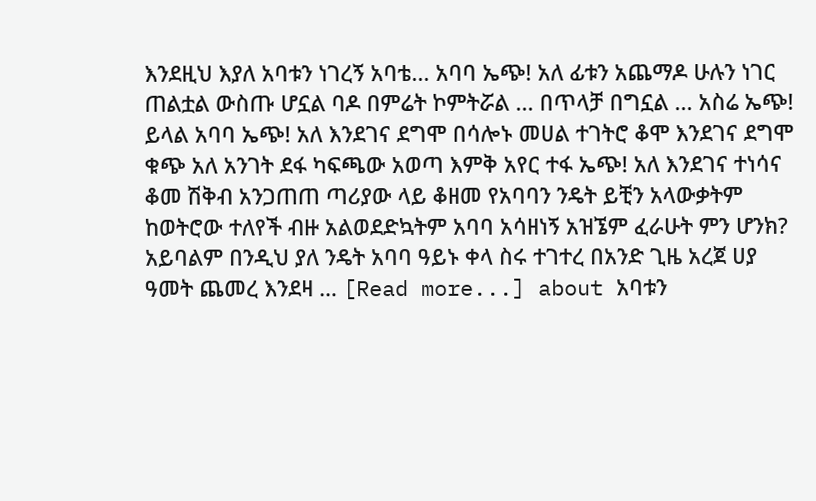እንደዚህ እያለ አባቱን ነገረኝ አባቴ... አባባ ኤጭ! አለ ፊቱን አጨማዶ ሁሉን ነገር ጠልቷል ውስጡ ሆኗል ባዶ በምሬት ኮምትሯል ... በጥላቻ በግኗል ... አስሬ ኤጭ! ይላል አባባ ኤጭ! አለ እንደገና ደግሞ በሳሎኑ መሀል ተገትሮ ቆሞ እንደገና ደግሞ ቁጭ አለ አንገት ደፋ ካፍጫው አወጣ እምቅ አየር ተፋ ኤጭ! አለ እንደገና ተነሳና ቆመ ሽቅብ አንጋጠጠ ጣሪያው ላይ ቆዘመ የአባባን ንዴት ይቺን አላውቃትም ከወትሮው ተለየች ብዙ አልወደድኳትም አባባ አሳዘነኝ አዝኜም ፈራሁት ምን ሆንክ? አይባልም በንዲህ ያለ ንዴት አባባ ዓይኑ ቀላ ስሩ ተገተረ በአንድ ጊዜ አረጀ ሀያ ዓመት ጨመረ እንደዛ … [Read more...] about አባቱን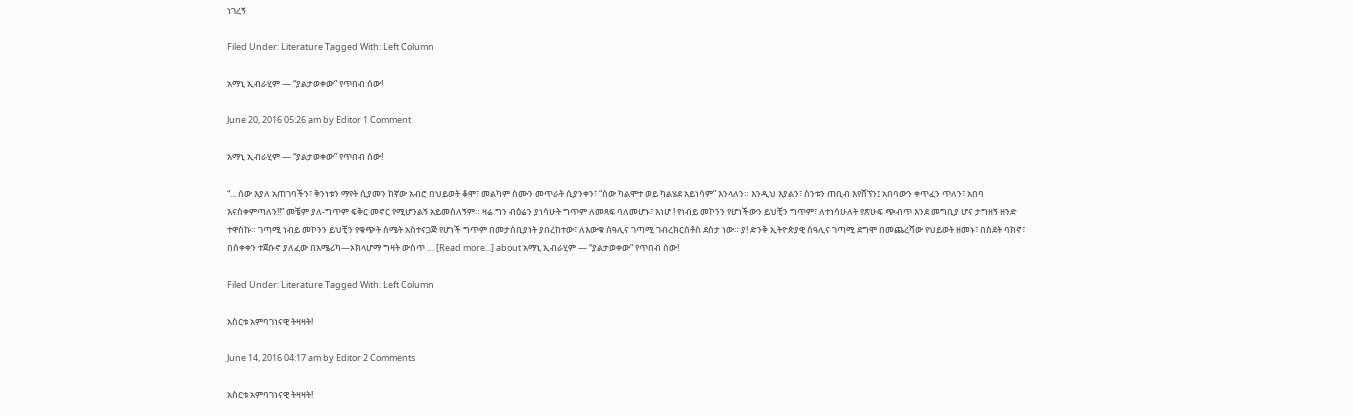ነገረኝ

Filed Under: Literature Tagged With: Left Column

አማኒ ኢብራሂም — “ያልታወቀው” የጥበብ ሰው!

June 20, 2016 05:26 am by Editor 1 Comment

አማኒ ኢብራሂም — “ያልታወቀው” የጥበብ ሰው!

“... ሰው እያለ አጠገባችን፣ ቅንነቱን ማየት ሲያመን ከኛው አብሮ በህይወት ቆሞ፣ መልካም ስሙን መጥራት ሲያንቀን፣ “ሰው ካልሞተ ወይ ካልሄደ አይነሳም” እንላለን። እንዲህ እያልን፣ ስንቱን ጠቢብ እየሸኘን፤ አበባውን ቀጥፈን ጥለን፣ አበባ እናስቀምጣለን!!” መቼም ያለ-ግጥም ፍቅር መኖር የሚሆንልኝ አይመስለኝም። ዛሬ ግን ብዕሬን ያነሳሁት ግጥም ለመጻፍ ባለመሆኑ፣ እነሆ ! የነብይ መኮንን የሆነችውን ይህቺን ግጥም፣ ለተነሳሁለት የጽሁፍ ጭብጥ እንደ መግቢያ ሆና ታግዘኝ ዘንድ ተዋስኩ። ገጣሚ ነብይ መኮንን ይህቺን የቁጭት ስሜት አስተናጋጅ የሆነች ግጥም በመታሰቢያነት ያበረከተው፣ ለእውቁ ሰዓሊና ገጣሚ ገብረክርስቶስ ደስታ ነው። ያ! ድንቅ ኢትዮጵያዊ ሰዓሊና ገጣሚ ደግሞ በመጨረሻው የህይወት ዘመኑ፣ በስደት ባክኖ፣ በሰቀቀን ተጀቡኖ ያለፈው በአሜሪካ—ኦክላሆማ ግዛት ውስጥ … [Read more...] about አማኒ ኢብራሂም — “ያልታወቀው” የጥበብ ሰው!

Filed Under: Literature Tagged With: Left Column

አስርቱ አምባገነናዊ ትዛዛት!

June 14, 2016 04:17 am by Editor 2 Comments

አስርቱ አምባገነናዊ ትዛዛት!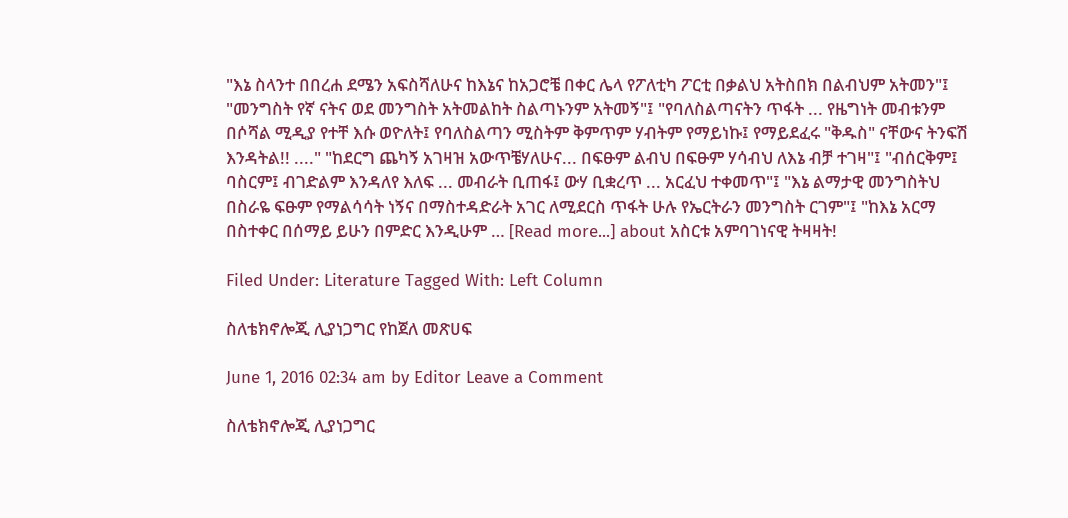"እኔ ስላንተ በበረሐ ደሜን አፍስሻለሁና ከእኔና ከአጋሮቼ በቀር ሌላ የፖለቲካ ፖርቲ በቃልህ አትስበክ በልብህም አትመን"፤ "መንግስት የኛ ናትና ወደ መንግስት አትመልከት ስልጣኑንም አትመኝ"፤ "የባለስልጣናትን ጥፋት ... የዜግነት መብቱንም በሶሻል ሚዲያ የተቸ እሱ ወዮለት፤ የባለስልጣን ሚስትም ቅምጥም ሃብትም የማይነኩ፤ የማይደፈሩ "ቅዱስ" ናቸውና ትንፍሽ እንዳትል!! ...." "ከደርግ ጨካኝ አገዛዝ አውጥቼሃለሁና... በፍፁም ልብህ በፍፁም ሃሳብህ ለእኔ ብቻ ተገዛ"፤ "ብሰርቅም፤ ባስርም፤ ብገድልም እንዳለየ እለፍ ... መብራት ቢጠፋ፤ ውሃ ቢቋረጥ ... አርፈህ ተቀመጥ"፤ "እኔ ልማታዊ መንግስትህ በስራዬ ፍፁም የማልሳሳት ነኝና በማስተዳድራት አገር ለሚደርስ ጥፋት ሁሉ የኤርትራን መንግስት ርገም"፤ "ከእኔ አርማ በስተቀር በሰማይ ይሁን በምድር እንዲሁም … [Read more...] about አስርቱ አምባገነናዊ ትዛዛት!

Filed Under: Literature Tagged With: Left Column

ስለቴክኖሎጂ ሊያነጋግር የከጀለ መጽሀፍ

June 1, 2016 02:34 am by Editor Leave a Comment

ስለቴክኖሎጂ ሊያነጋግር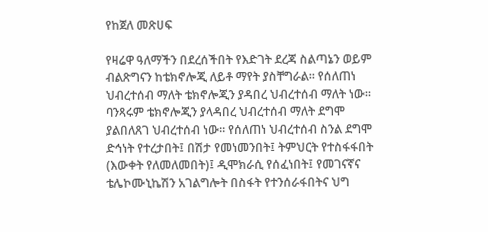የከጀለ መጽሀፍ

የዛሬዋ ዓለማችን በደረሰችበት የእድገት ደረጃ ስልጣኔን ወይም ብልጽግናን ከቴክኖሎጂ ለይቶ ማየት ያስቸግራል። የሰለጠነ ህብረተሰብ ማለት ቴክኖሎጂን ያዳበረ ህብረተሰብ ማለት ነው። ባንጻሩም ቴክኖሎጂን ያላዳበረ ህብረተሰብ ማለት ደግሞ ያልበለጸገ ህብረተሰብ ነው። የሰለጠነ ህብረተሰብ ስንል ደግሞ ድኅነት የተረታበት፤ በሽታ የመነመንበት፤ ትምህርት የተስፋፋበት (እውቀት የለመለመበት)፤ ዲሞክራሲ የሰፈነበት፤ የመገናኛና ቴሌኮሙኒኬሽን አገልግሎት በስፋት የተንሰራፋበትና ህግ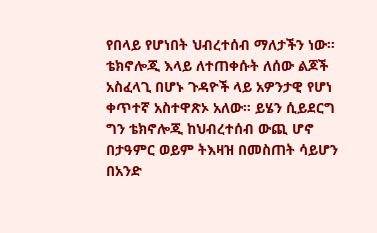የበላይ የሆነበት ህብረተሰብ ማለታችን ነው። ቴክኖሎጂ እላይ ለተጠቀሱት ለሰው ልጆች አስፈላጊ በሆኑ ጉዳዮች ላይ አዎንታዊ የሆነ ቀጥተኛ አስተዋጽኦ አለው። ይሄን ሲይደርግ ግን ቴክኖሎጂ ከህብረተሰብ ውጪ ሆኖ በታዓምር ወይም ትእዛዝ በመስጠት ሳይሆን በአንድ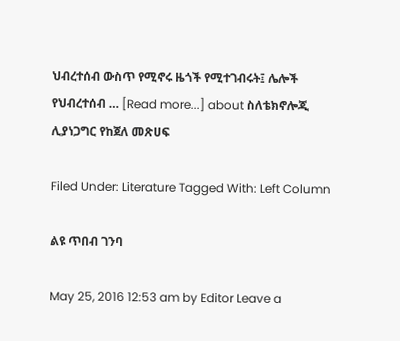ህብረተሰብ ውስጥ የሚኖሩ ዜጎች የሚተገብሩት፤ ሌሎች የህብረተሰብ … [Read more...] about ስለቴክኖሎጂ ሊያነጋግር የከጀለ መጽሀፍ

Filed Under: Literature Tagged With: Left Column

ልዩ ጥበብ ገንባ

May 25, 2016 12:53 am by Editor Leave a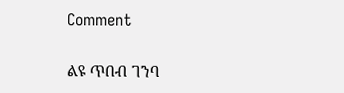Comment

ልዩ ጥበብ ገንባ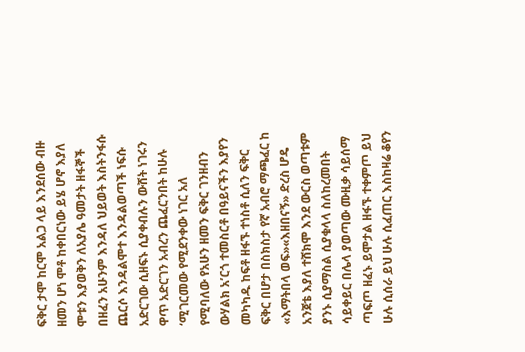ፍቅር ታሞ ከርሞ አልጋ ላይ እንደሰው ብዙ ዘመን ሆነ ሞቶ ከቀበርነው ይሄ ሆኖ እያለ ሞቱን እያወቅን ለአያሌ ዓመታት ዘፋኞች በዘፈን አሁንም እንዳለ ህይወት እስትንፋሱ ጨርሶ እንዳልሞተ እንዳልወጣች ነፍሱ አድርገው ሲዘፍኑ ሲያቀብሉን ውሸት ነገሩን ዋጥ አድርገን አብረን ጨፈርንበት ከሁሉ ‘ሚገርመው የሚደንቀው ነገር አለ የሚባለው የአሁን ዘመን ፍቅር ገንዘብን ውሃልክ አ’ርጎ ተመስርቶ በዓይናችን እያየን መካካዱ ከፍቶ ዘፋኙ ተነስቶ ሲለን ፍቅር ፍቅር በሆታ በስክስታ የኛ አብሮ ማጫፈር ከ «እማትበላ ወፍ»«እዘበናኝ» ድረስ ሆዴ አንጀቴ እያለ ተሸክሞ እንደ ውርስ ወጣቱም ያንኑ ሲያማስል ሲያቁላላ ስለከረመበት ሳይቀይር በሌላ ያወጣው ሙዚቃ ሳይሰማ ጣፍጦ ዘፈኑ ይሞታል ዘፋኙ ተቀምጦ ይህ ሁሉ ሲሰራ ይህ ሁሉ ሲፈጠር እስከዛሬ ቆየን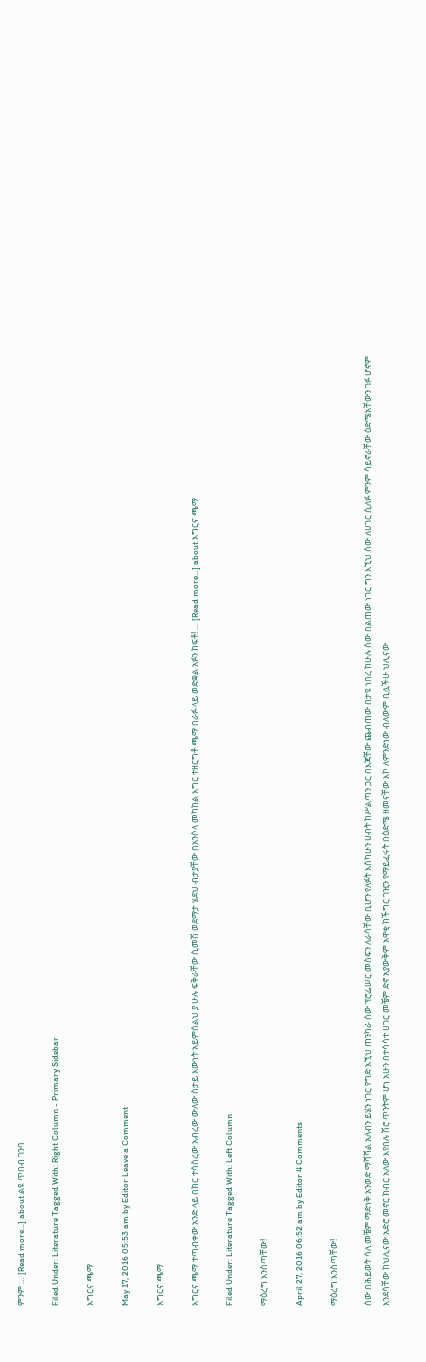ምንም … [Read more...] about ልዩ ጥበብ ገንባ

Filed Under: Literature Tagged With: Right Column - Primary Sidebar

እግርና ጫማ

May 17, 2016 05:53 am by Editor Leave a Comment

እግርና ጫማ

እግርና ጫማ ተጣብቀው አንድ ላይ በክር ተሳስረው አብረው ውለው ስታይ እውነት አይምሰልህ ያ ሁሉ ፍቅራቸው ሲመሽ ወደማታ ሄደህ ብታያቸው በአንሶላ መካከል እግር ተዘርግቶ ጫማ በራፉ ላይ ወድቋል አፉን ከፍቶ! … [Read more...] about እግርና ጫማ

Filed Under: Literature Tagged With: Left Column

ማዕረግ እንስጣቸው!

April 27, 2016 06:52 am by Editor 4 Comments

ማዕረግ እንስጣቸው!

ሰው በሕይወት ሳለ መቼም ማድነቅ አንወድ ማሻሻል አለብን ይሄን ነገር የግድ እኚህ ጠንካራ ሰው ፕሮፌሠር መስፍን ለራሳቸው ቢሆን የለፉት እስካሁን ሀብት ከሥልጣን ጋር በእጃቸው ጨብጠው በታዩ ነበረ ከሁሉ ሰው በልጠው ነገር ግን እኚህ ሰው ለሀገር ሲለፉ ምንም ሳይኖራቸው ዕድሜአቸውን ገፉ ሆኖም እንደሳቸው ከህሊናው አድሮ መኖር ክብር አለው እየበሉ ሽሮ ጥንትም ሆነ አሁን በተሳሳተ ሀገር መቼም ድኖ አያውቅም አዋቂ ከችግር ገዢን የማይፈሩት በዕድሜ ዘመናቸው እኮ ለምንድነው ብለውም ቢሏችሁ ህሊናው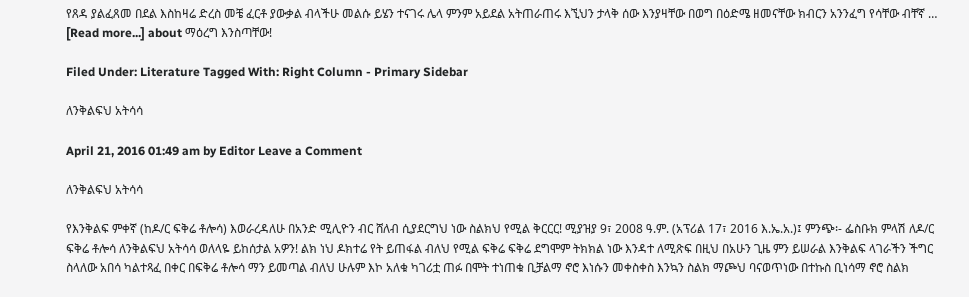የጸዳ ያልፈጸመ በደል እስከዛሬ ድረስ መቼ ፈርቶ ያውቃል ብላችሁ መልሱ ይሄን ተናገሩ ሌላ ምንም አይደል አትጠራጠሩ እኚህን ታላቅ ሰው እንያዛቸው በወግ በዕድሜ ዘመናቸው ክብርን አንንፈግ የሳቸው ብቸኛ … [Read more...] about ማዕረግ እንስጣቸው!

Filed Under: Literature Tagged With: Right Column - Primary Sidebar

ለንቅልፍህ አትሳሳ

April 21, 2016 01:49 am by Editor Leave a Comment

ለንቅልፍህ አትሳሳ

የእንቅልፍ ምቀኛ (ከዶ/ር ፍቅሬ ቶሎሳ) እወራረዳለሁ በአንድ ሚሊዮን ብር ሸለብ ሲያደርግህ ነው ስልክህ የሚል ቅርርር! ሚያዝያ 9፣ 2008 ዓ.ም. (አፕሪል 17፣ 2016 እ.ኤ.አ.)፤ ምንጭ፡- ፌስቡክ ምላሽ ለዶ/ር ፍቅሬ ቶሎሳ ለንቅልፍህ አትሳሳ ወለላዬ ይከሰታል አዎን! ልክ ነህ ዶክተሬ የት ይጠፋል ብለህ የሚል ፍቅሬ ፍቅሬ ደግሞም ትክክል ነው እንዳተ ለሚጽፍ በዚህ በአሁን ጊዜ ምን ይሠራል እንቅልፍ ላገራችን ችግር ስላለው አበሳ ካልተጻፈ በቀር በፍቅሬ ቶሎሳ ማን ይመጣል ብለህ ሁሉም እኮ አለቁ ካገሪቷ ጠፉ በሞት ተነጠቁ ቢቻልማ ኖሮ እነሱን መቀስቀስ እንኳን ስልክ ማጮህ ባናወጥነው በተኩስ ቢነሳማ ኖሮ ስልክ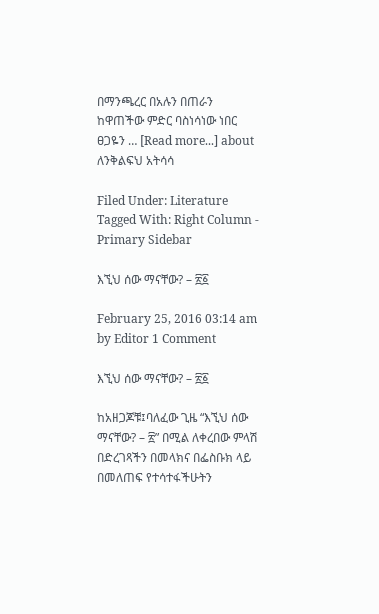በማንጫረር በአሉን በጠራን ከዋጠችው ምድር ባስነሳነው ነበር ፀጋዬን … [Read more...] about ለንቅልፍህ አትሳሳ

Filed Under: Literature Tagged With: Right Column - Primary Sidebar

እኚህ ሰው ማናቸው? – ፳፩

February 25, 2016 03:14 am by Editor 1 Comment

እኚህ ሰው ማናቸው? – ፳፩

ከአዘጋጆቹ፤ባለፈው ጊዜ “እኚህ ሰው ማናቸው? – ፳” በሚል ለቀረበው ምላሽ በድረገጻችን በመላክና በፌስቡክ ላይ በመለጠፍ የተሳተፋችሁትን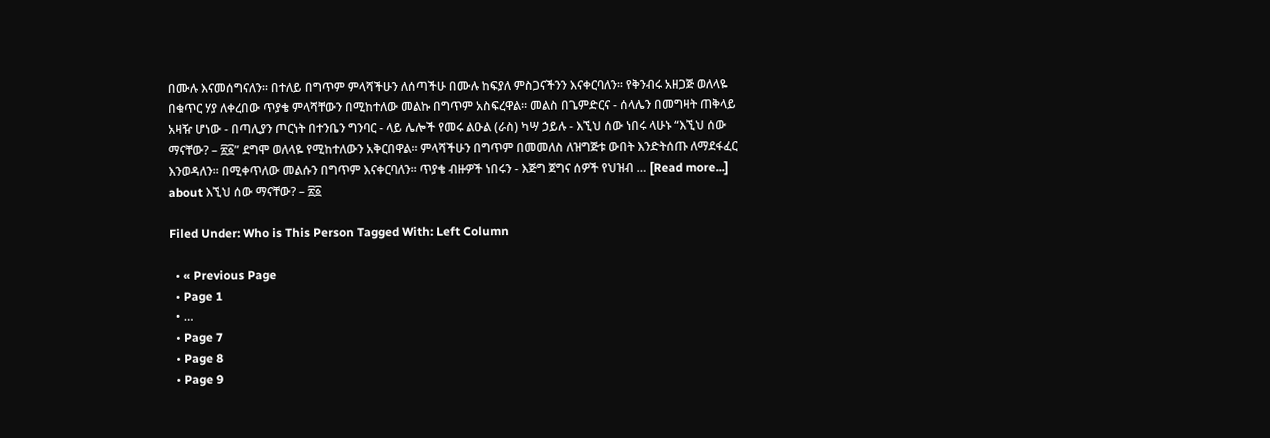በሙሉ እናመሰግናለን፡፡ በተለይ በግጥም ምላሻችሁን ለሰጣችሁ በሙሉ ከፍያለ ምስጋናችንን እናቀርባለን፡፡ የቅንብሩ አዘጋጅ ወለላዬ በቁጥር ሃያ ለቀረበው ጥያቄ ምላሻቸውን በሚከተለው መልኩ በግጥም አስፍረዋል፡፡ መልስ በጌምድርና - ሰላሌን በመግዛት ጠቅላይ አዛዥ ሆነው - በጣሊያን ጦርነት በተንቤን ግንባር - ላይ ሌሎች የመሩ ልዑል (ራስ) ካሣ ኃይሉ - እኚህ ሰው ነበሩ ላሁኑ “እኚህ ሰው ማናቸው? – ፳፩” ደግሞ ወለላዬ የሚከተለውን አቅርበዋል፡፡ ምላሻችሁን በግጥም በመመለስ ለዝግጅቱ ውበት እንድትሰጡ ለማደፋፈር እንወዳለን፡፡ በሚቀጥለው መልሱን በግጥም እናቀርባለን፡፡ ጥያቄ ብዙዎች ነበሩን - እጅግ ጀግና ሰዎች የህዝብ … [Read more...] about እኚህ ሰው ማናቸው? – ፳፩

Filed Under: Who is This Person Tagged With: Left Column

  • « Previous Page
  • Page 1
  • …
  • Page 7
  • Page 8
  • Page 9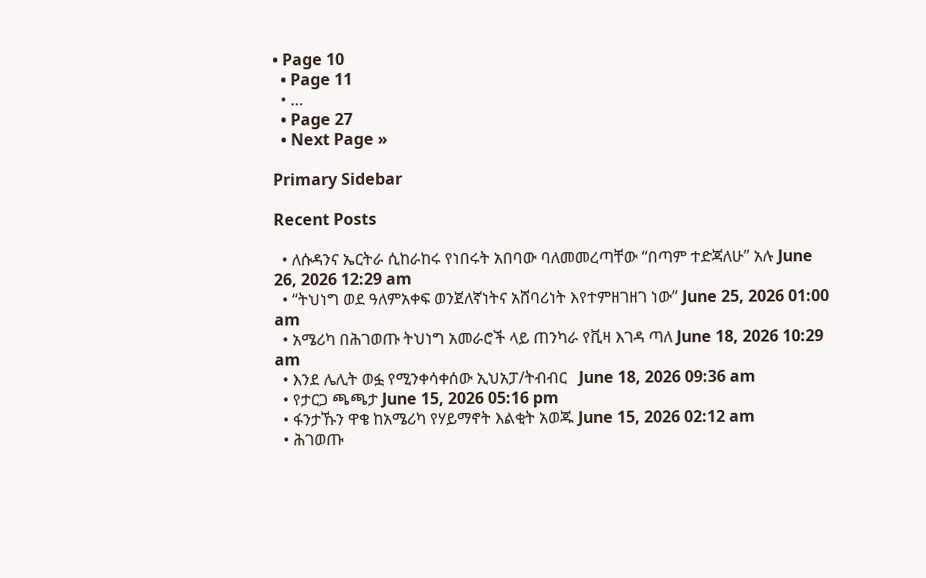• Page 10
  • Page 11
  • …
  • Page 27
  • Next Page »

Primary Sidebar

Recent Posts

  • ለሱዳንና ኤርትራ ሲከራከሩ የነበሩት አበባው ባለመመረጣቸው “በጣም ተድጃለሁ” አሉ June 26, 2026 12:29 am
  • “ትህነግ ወደ ዓለምአቀፍ ወንጀለኛነትና አሸባሪነት እየተምዘገዘገ ነው” June 25, 2026 01:00 am
  • አሜሪካ በሕገወጡ ትህነግ አመራሮች ላይ ጠንካራ የቪዛ እገዳ ጣለ June 18, 2026 10:29 am
  • እንደ ሌሊት ወፏ የሚንቀሳቀሰው ኢህአፓ/ትብብር   June 18, 2026 09:36 am
  • የታርጋ ጫጫታ June 15, 2026 05:16 pm
  • ፋንታኹን ዋቄ ከአሜሪካ የሃይማኖት እልቂት አወጁ June 15, 2026 02:12 am
  • ሕገወጡ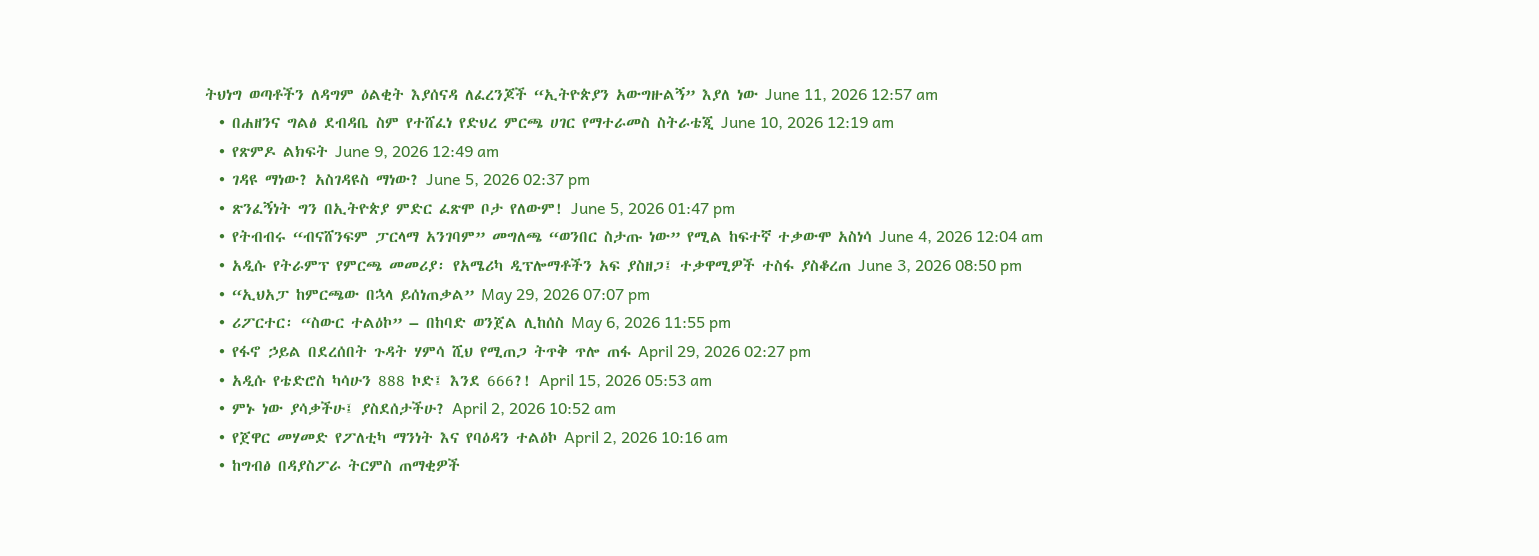ትህነግ ወጣቶችን ለዳግም ዕልቂት እያሰናዳ ለፈረንጆች “ኢትዮጵያን አውግዙልኝ” እያለ ነው June 11, 2026 12:57 am
  • በሐዘንና ግልፅ ደብዳቤ ስም የተሸፈነ የድህረ ምርጫ ሀገር የማተራመስ ስትራቴጂ June 10, 2026 12:19 am
  • የጽምዶ ልክፍት June 9, 2026 12:49 am
  • ገዳዩ ማነው? አስገዳዩስ ማነው? June 5, 2026 02:37 pm
  • ጽንፈኝነት ግን በኢትዮጵያ ምድር ፈጽሞ ቦታ የለውም! June 5, 2026 01:47 pm
  • የትብብሩ “ብናሸንፍም ፓርላማ አንገባም” መግለጫ “ወንበር ስታጡ ነው” የሚል ከፍተኛ ተቃውሞ አስነሳ June 4, 2026 12:04 am
  • አዲሱ የትራምፕ የምርጫ መመሪያ፡ የአሜሪካ ዲፕሎማቶችን አፍ ያስዘጋ፤ ተቃዋሚዎች ተስፋ ያስቆረጠ June 3, 2026 08:50 pm
  • “ኢህአፓ ከምርጫው በኋላ ይሰነጠቃል” May 29, 2026 07:07 pm
  • ሪፖርተር፡ “ስውር ተልዕኮ” – በከባድ ወንጀል ሊከሰስ May 6, 2026 11:55 pm
  • የፋኖ ኃይል በደረሰበት ጉዳት ሃምሳ ሺህ የሚጠጋ ትጥቅ ጥሎ ጠፋ April 29, 2026 02:27 pm
  • አዲሱ የቴድሮስ ካሳሁን 888 ኮድ፤ እንደ 666?! April 15, 2026 05:53 am
  • ምኑ ነው ያሳቃችሁ፤ ያስደሰታችሁ? April 2, 2026 10:52 am
  • የጀዋር መሃመድ የፖለቲካ ማንነት እና የባዕዳን ተልዕኮ April 2, 2026 10:16 am
  • ከግብፅ በዳያስፖራ ትርምስ ጠማቂዎች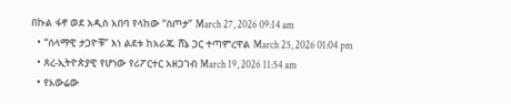በኩል ፋኖ ወደ አዲስ አበባ የላከው “ስጦታ” March 27, 2026 09:14 am
  • “ሰላማዊ ታጋዮቹ” እነ ልደቱ ከአራጁ ሸኔ ጋር ተጣምረዋል March 25, 2026 01:04 pm
  • ጸረ-ኢትዮጵያዊ የሆነው የሪፖርተር አዘጋገብ March 19, 2026 11:54 am
  • የአውሬው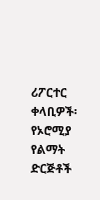ሪፖርተር ቀላቢዎች፡ የኦሮሚያ የልማት ድርጅቶች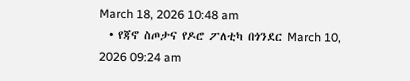March 18, 2026 10:48 am
  • የጃኖ ስጦታና የዶሮ ፖለቲካ በጎንደር March 10, 2026 09:24 am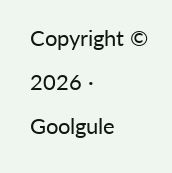Copyright © 2026 · Goolgule